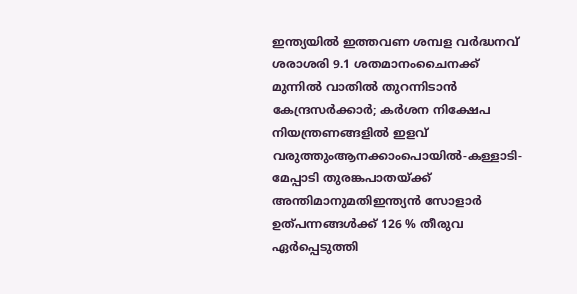ഇന്ത്യയിൽ ഇത്തവണ ശമ്പള വർദ്ധനവ് ശരാശരി 9.1 ശതമാനംചൈനക്ക് മുന്നിൽ വാതിൽ തുറന്നിടാൻ കേന്ദ്രസർക്കാർ; കർശന നിക്ഷേപ നിയന്ത്രണങ്ങളിൽ ഇളവ് വരുത്തുംആനക്കാംപൊയിൽ-കള്ളാടി-മേപ്പാടി തുരങ്കപാതയ്ക്ക് അന്തിമാനുമതിഇന്ത്യൻ സോളാർ ഉത്പന്നങ്ങൾക്ക് 126 % തീരുവ ഏർപ്പെടുത്തി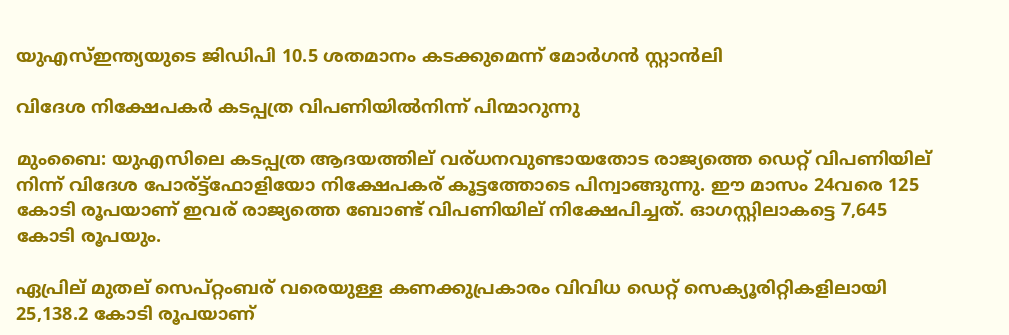യുഎസ്ഇന്ത്യയുടെ ജിഡിപി 10.5 ശതമാനം കടക്കുമെന്ന് മോര്‍ഗന്‍ സ്റ്റാന്‍ലി

വിദേശ നിക്ഷേപകര്‍ കടപ്പത്ര വിപണിയില്‍നിന്ന് പിന്മാറുന്നു

മുംബൈ: യുഎസിലെ കടപ്പത്ര ആദയത്തില് വര്ധനവുണ്ടായതോട രാജ്യത്തെ ഡെറ്റ് വിപണിയില് നിന്ന് വിദേശ പോര്ട്ട്ഫോളിയോ നിക്ഷേപകര് കൂട്ടത്തോടെ പിന്വാങ്ങുന്നു. ഈ മാസം 24വരെ 125 കോടി രൂപയാണ് ഇവര് രാജ്യത്തെ ബോണ്ട് വിപണിയില് നിക്ഷേപിച്ചത്. ഓഗസ്റ്റിലാകട്ടെ 7,645 കോടി രൂപയും.

ഏപ്രില് മുതല് സെപ്റ്റംബര് വരെയുള്ള കണക്കുപ്രകാരം വിവിധ ഡെറ്റ് സെക്യൂരിറ്റികളിലായി 25,138.2 കോടി രൂപയാണ്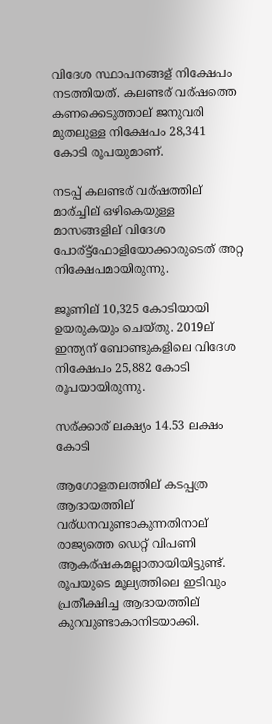വിദേശ സ്ഥാപനങ്ങള് നിക്ഷേപം നടത്തിയത്. കലണ്ടര് വര്ഷത്തെ കണക്കെടുത്താല് ജനുവരി മുതലുള്ള നിക്ഷേപം 28,341 കോടി രൂപയുമാണ്.

നടപ്പ് കലണ്ടര് വര്ഷത്തില് മാര്ച്ചില് ഒഴികെയുള്ള മാസങ്ങളില് വിദേശ പോര്ട്ട്ഫോളിയോക്കാരുടെത് അറ്റ നിക്ഷേപമായിരുന്നു.

ജൂണില് 10,325 കോടിയായി ഉയരുകയും ചെയ്തു. 2019ല് ഇന്ത്യന് ബോണ്ടുകളിലെ വിദേശ നിക്ഷേപം 25,882 കോടി രൂപയായിരുന്നു.

സര്ക്കാര് ലക്ഷ്യം 14.53 ലക്ഷം കോടി

ആഗോളതലത്തില് കടപ്പത്ര ആദായത്തില് വര്ധനവുണ്ടാകുന്നതിനാല് രാജ്യത്തെ ഡെറ്റ് വിപണി ആകര്ഷകമല്ലാതായിയിട്ടുണ്ട്. രൂപയുടെ മൂല്യത്തിലെ ഇടിവും പ്രതീക്ഷിച്ച ആദായത്തില് കുറവുണ്ടാകാനിടയാക്കി.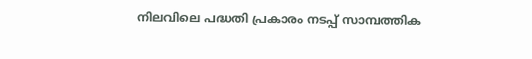നിലവിലെ പദ്ധതി പ്രകാരം നടപ്പ് സാമ്പത്തിക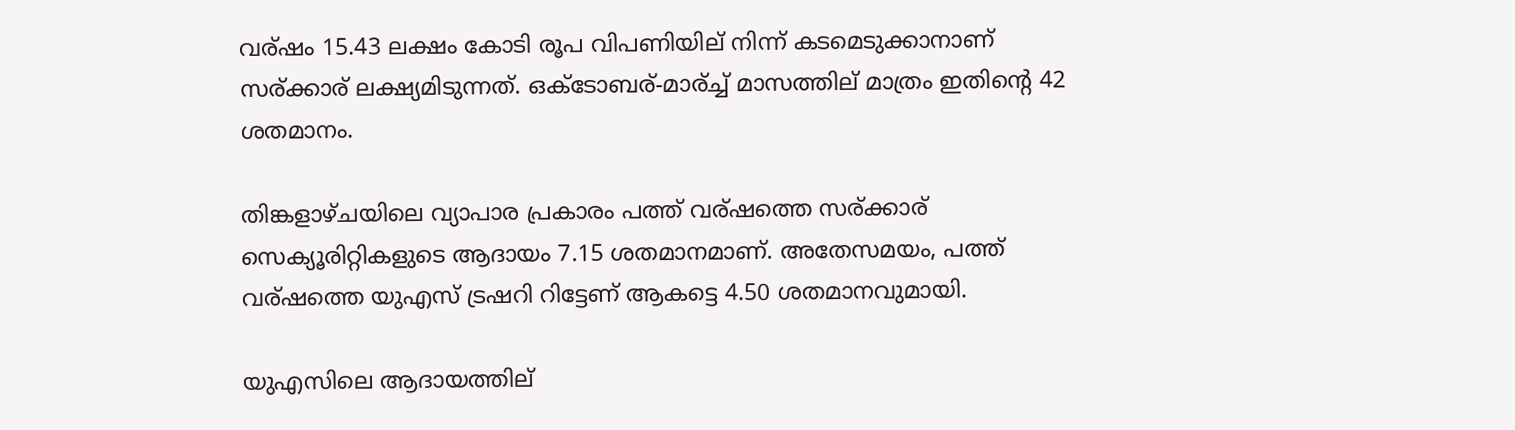വര്ഷം 15.43 ലക്ഷം കോടി രൂപ വിപണിയില് നിന്ന് കടമെടുക്കാനാണ് സര്ക്കാര് ലക്ഷ്യമിടുന്നത്. ഒക്ടോബര്-മാര്ച്ച് മാസത്തില് മാത്രം ഇതിന്റെ 42 ശതമാനം.

തിങ്കളാഴ്ചയിലെ വ്യാപാര പ്രകാരം പത്ത് വര്ഷത്തെ സര്ക്കാര് സെക്യൂരിറ്റികളുടെ ആദായം 7.15 ശതമാനമാണ്. അതേസമയം, പത്ത് വര്ഷത്തെ യുഎസ് ട്രഷറി റിട്ടേണ് ആകട്ടെ 4.50 ശതമാനവുമായി.

യുഎസിലെ ആദായത്തില്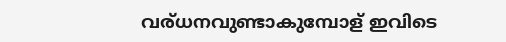വര്ധനവുണ്ടാകുമ്പോള് ഇവിടെ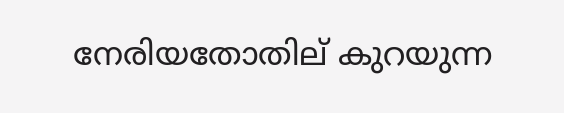നേരിയതോതില് കുറയുന്ന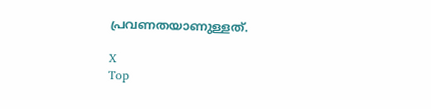പ്രവണതയാണുള്ളത്.

X
Top